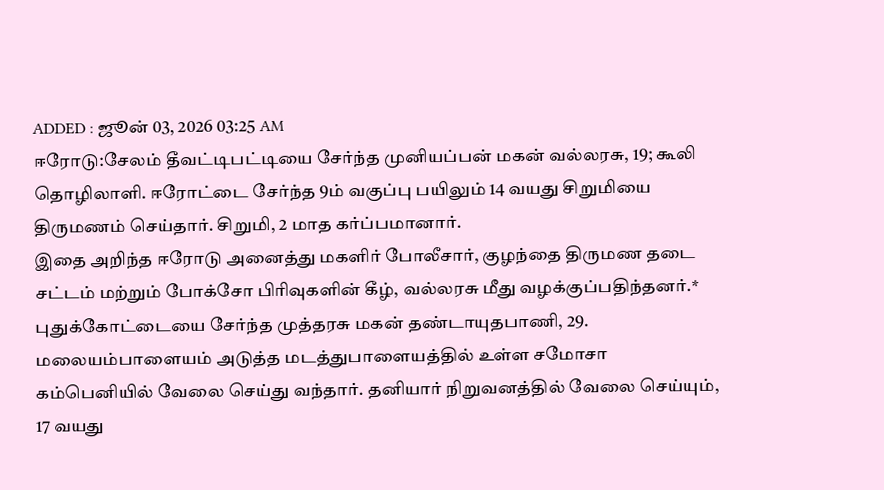ADDED : ஜூன் 03, 2026 03:25 AM
ஈரோடு:சேலம் தீவட்டிபட்டியை சேர்ந்த முனியப்பன் மகன் வல்லரசு, 19; கூலி தொழிலாளி. ஈரோட்டை சேர்ந்த 9ம் வகுப்பு பயிலும் 14 வயது சிறுமியை திருமணம் செய்தார். சிறுமி, 2 மாத கர்ப்பமானார்.
இதை அறிந்த ஈரோடு அனைத்து மகளிர் போலீசார், குழந்தை திருமண தடை சட்டம் மற்றும் போக்சோ பிரிவுகளின் கீழ், வல்லரசு மீது வழக்குப்பதிந்தனர்.* புதுக்கோட்டையை சேர்ந்த முத்தரசு மகன் தண்டாயுதபாணி, 29. மலையம்பாளையம் அடுத்த மடத்துபாளையத்தில் உள்ள சமோசா கம்பெனியில் வேலை செய்து வந்தார். தனியார் நிறுவனத்தில் வேலை செய்யும், 17 வயது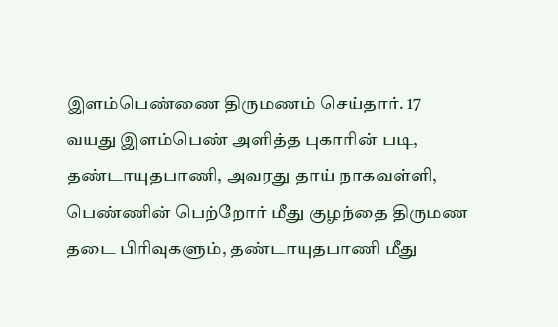இளம்பெண்ணை திருமணம் செய்தார். 17 வயது இளம்பெண் அளித்த புகாரின் படி, தண்டாயுதபாணி, அவரது தாய் நாகவள்ளி, பெண்ணின் பெற்றோர் மீது குழந்தை திருமண தடை பிரிவுகளும், தண்டாயுதபாணி மீது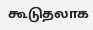கூடுதலாக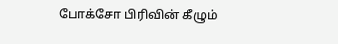போக்சோ பிரிவின் கீழும்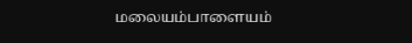மலையம்பாளையம்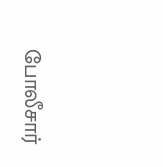போலீசார்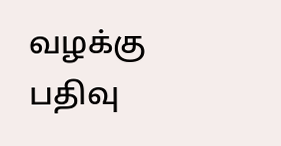வழக்கு பதிவு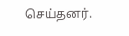செய்தனர்.